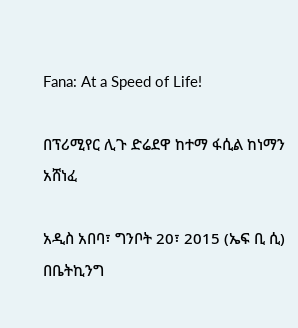Fana: At a Speed of Life!

በፕሪሚየር ሊጉ ድሬደዋ ከተማ ፋሲል ከነማን አሸነፈ

አዲስ አበባ፣ ግንቦት 20፣ 2015 (ኤፍ ቢ ሲ) በቤትኪንግ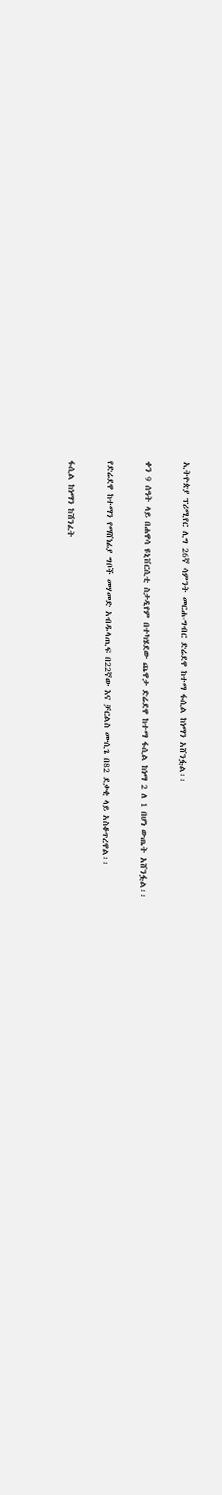ኢትዮጵያ ፕሪሚየር ሊግ 26ኛ ሳምንት መርሐ-ግብር ድሬደዋ ከተማ ፋሲል ከነማን አሸንፏል፡፡

ቀን 9 ሰዓት ላይ በሐዋሳ ዩኒቨርሲቲ ስታዲየም በተካሄደው ጨዋታ ድሬደዋ ከተማ ፋሲል ከነማ 2 ለ 1 በሆነ ውጤት አሸንፏል፡፡

የድሬደዋ ከተማን የማሸነፊያ ግቦች መሃመድ አብዱላጢፍ በ22ኛው እና ቻርልስ ሙሲጌ በ82 ደቃቂ ላይ አስቆጥረዋል፡፡

ፋሲል ከነማን ከሽንፈት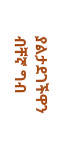ያልታደገችዋን ብቸኛ ግብ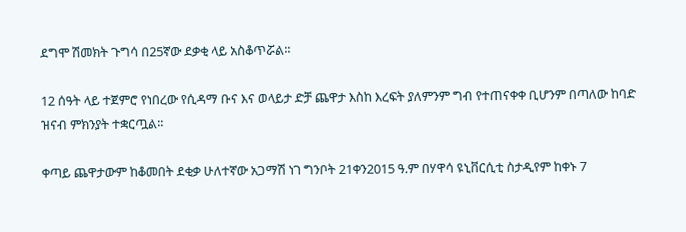ደግሞ ሽመክት ጉግሳ በ25ኛው ደቃቂ ላይ አስቆጥሯል፡፡

12 ሰዓት ላይ ተጀምሮ የነበረው የሲዳማ ቡና እና ወላይታ ድቻ ጨዋታ እስከ እረፍት ያለምንም ግብ የተጠናቀቀ ቢሆንም በጣለው ከባድ ዝናብ ምክንያት ተቋርጧል፡፡

ቀጣይ ጨዋታውም ከቆመበት ደቂቃ ሁለተኛው አጋማሽ ነገ ግንቦት 21ቀን2015 ዓ.ም በሃዋሳ ዩኒቨርሲቲ ስታዲየም ከቀኑ 7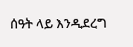ሰዓት ላይ እንዲደረግ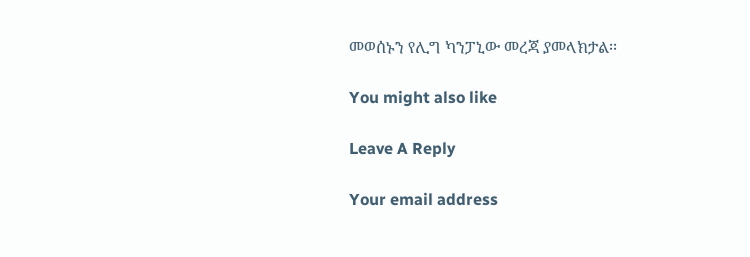መወሰኑን የሊግ ካንፓኒው መረጃ ያመላክታል፡፡

You might also like

Leave A Reply

Your email address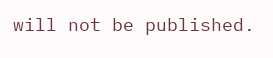will not be published.